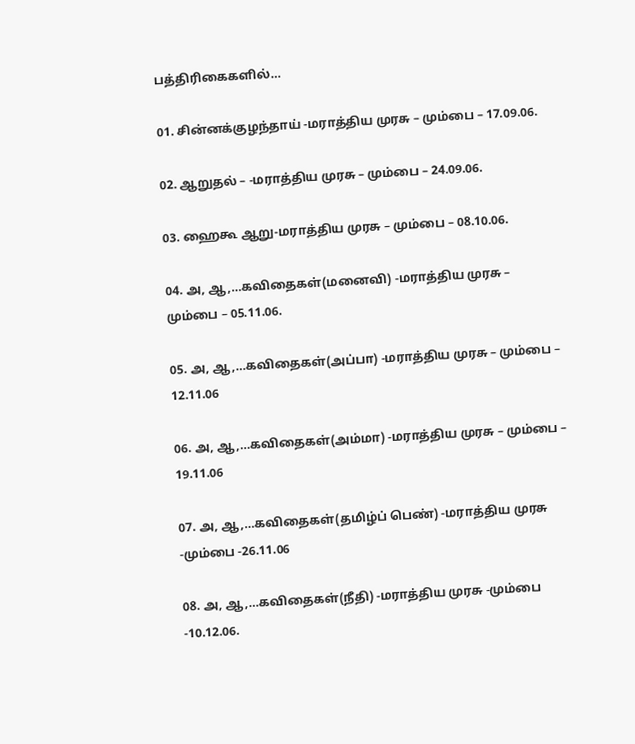பத்திரிகைகளில்…

01. சின்னக்குழந்தாய் -மராத்திய முரசு – மும்பை – 17.09.06.

02. ஆறுதல் – -மராத்திய முரசு – மும்பை – 24.09.06.

03. ஹைகூ ஆறு-மராத்திய முரசு – மும்பை – 08.10.06.

04. அ, ஆ,…கவிதைகள்(மனைவி) -மராத்திய முரசு – மும்பை – 05.11.06.

05. அ, ஆ,…கவிதைகள்(அப்பா) -மராத்திய முரசு – மும்பை – 12.11.06

06. அ, ஆ,…கவிதைகள்(அம்மா) -மராத்திய முரசு – மும்பை – 19.11.06

07. அ, ஆ,…கவிதைகள்(தமிழ்ப் பெண்) -மராத்திய முரசு -மும்பை -26.11.06

08. அ, ஆ,…கவிதைகள்(நீதி) -மராத்திய முரசு -மும்பை -10.12.06.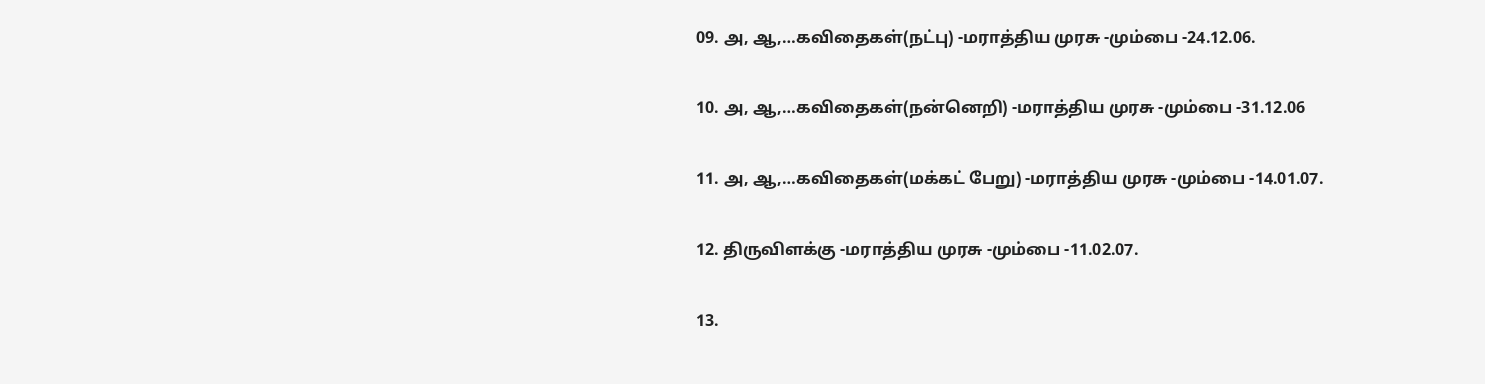09. அ, ஆ,…கவிதைகள்(நட்பு) -மராத்திய முரசு -மும்பை -24.12.06.

10. அ, ஆ,…கவிதைகள்(நன்னெறி) -மராத்திய முரசு -மும்பை -31.12.06

11. அ, ஆ,…கவிதைகள்(மக்கட் பேறு) -மராத்திய முரசு -மும்பை -14.01.07.

12. திருவிளக்கு -மராத்திய முரசு -மும்பை -11.02.07.

13.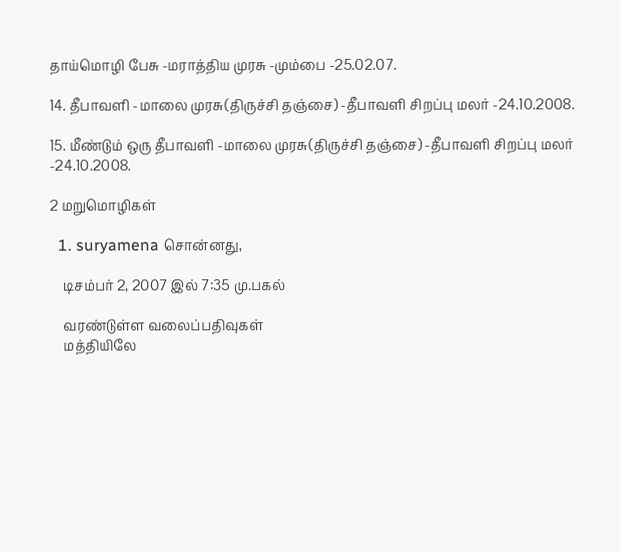தாய்மொழி பேசு -மராத்திய முரசு -மும்பை -25.02.07.

14. தீபாவளி -மாலை முரசு(திருச்சி தஞ்சை) -தீபாவளி சிறப்பு மலர் -24.10.2008.

15. மீண்டும் ஒரு தீபாவளி -மாலை முரசு(திருச்சி தஞ்சை) -தீபாவளி சிறப்பு மலர் -24.10.2008.

2 மறுமொழிகள்

  1. suryamena சொன்னது,

    டிசம்பர் 2, 2007 இல் 7:35 மு.பகல்

    வரண்டுள்ள வலைப்பதிவுகள்
    மத்தியிலே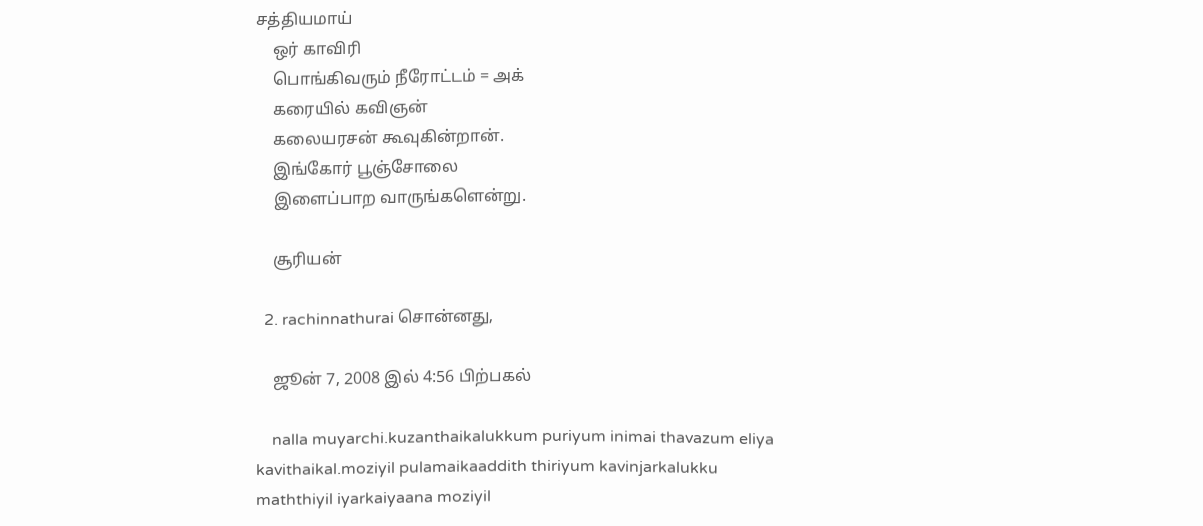சத்தியமாய்
    ஒர் காவிரி
    பொங்கிவரும் நீரோட்டம் ‍‍= அக்
    கரையில் கவிஞன்
    கலையரசன் கூவுகின்றான்.
    இங்கோர் பூஞ்சோலை
    இளைப்பாற வாருங்களென்று.

    சூரியன்

  2. rachinnathurai சொன்னது,

    ஜூன் 7, 2008 இல் 4:56 பிற்பகல்

    nalla muyarchi.kuzanthaikalukkum puriyum inimai thavazum eliya kavithaikal.moziyil pulamaikaaddith thiriyum kavinjarkalukku maththiyil iyarkaiyaana moziyil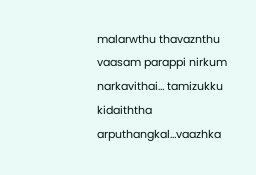malarwthu thavaznthu vaasam parappi nirkum narkavithai… tamizukku kidaiththa arputhangkal…vaazhka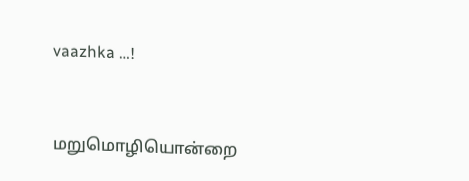vaazhka …!


மறுமொழியொன்றை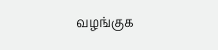வழங்குக